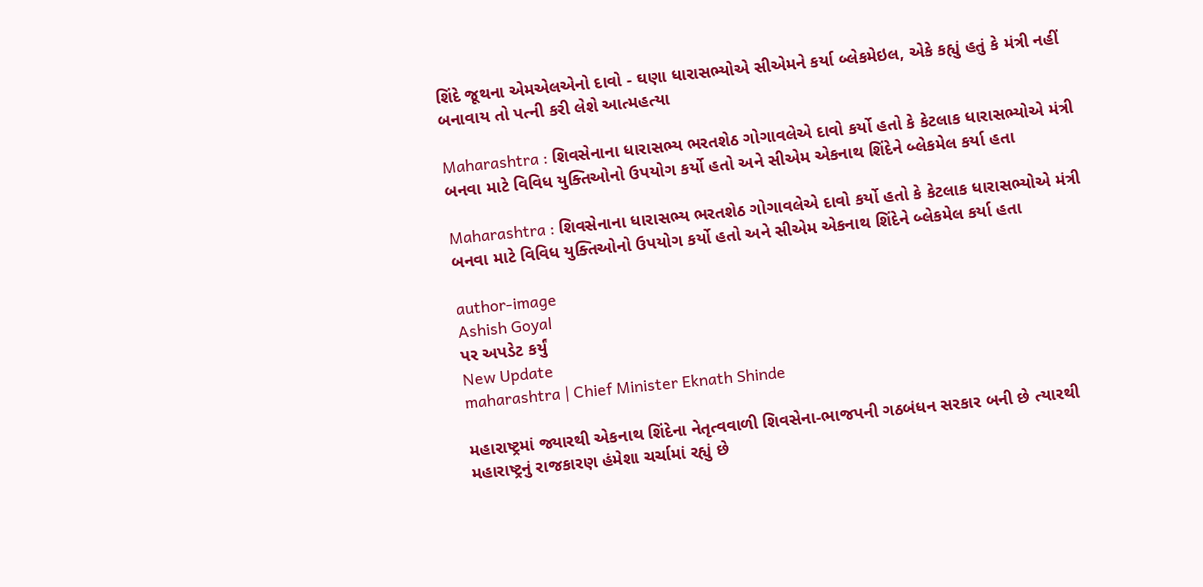શિંદે જૂથના એમએલએનો દાવો - ઘણા ધારાસભ્યોએ સીએમને કર્યા બ્લેકમેઇલ, એકે કહ્યું હતું કે મંત્રી નહીં બનાવાય તો પત્ની કરી લેશે આત્મહત્યા

Maharashtra : શિવસેનાના ધારાસભ્ય ભરતશેઠ ગોગાવલેએ દાવો કર્યો હતો કે કેટલાક ધારાસભ્યોએ મંત્રી બનવા માટે વિવિધ યુક્તિઓનો ઉપયોગ કર્યો હતો અને સીએમ એકનાથ શિંદેને બ્લેકમેલ કર્યા હતા

Maharashtra : શિવસેનાના ધારાસભ્ય ભરતશેઠ ગોગાવલેએ દાવો કર્યો હતો કે કેટલાક ધારાસભ્યોએ મંત્રી બનવા માટે વિવિધ યુક્તિઓનો ઉપયોગ કર્યો હતો અને સીએમ એકનાથ શિંદેને બ્લેકમેલ કર્યા હતા

author-image
Ashish Goyal
પર અપડેટ કર્યું
New Update
maharashtra | Chief Minister Eknath Shinde

મહારાષ્ટ્રમાં જ્યારથી એકનાથ શિંદેના નેતૃત્વવાળી શિવસેના-ભાજપની ગઠબંધન સરકાર બની છે ત્યારથી મહારાષ્ટ્રનું રાજકારણ હંમેશા ચર્ચામાં રહ્યું છે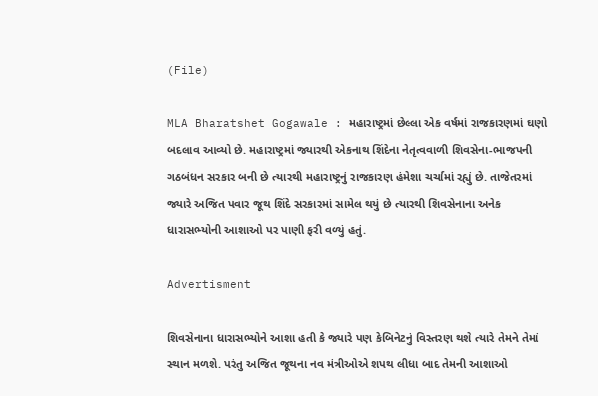(File)

MLA Bharatshet Gogawale : મહારાષ્ટ્રમાં છેલ્લા એક વર્ષમાં રાજકારણમાં ઘણો બદલાવ આવ્યો છે. મહારાષ્ટ્રમાં જ્યારથી એકનાથ શિંદેના નેતૃત્વવાળી શિવસેના-ભાજપની ગઠબંધન સરકાર બની છે ત્યારથી મહારાષ્ટ્રનું રાજકારણ હંમેશા ચર્ચામાં રહ્યું છે. તાજેતરમાં જ્યારે અજિત પવાર જૂથ શિંદે સરકારમાં સામેલ થયું છે ત્યારથી શિવસેનાના અનેક ધારાસભ્યોની આશાઓ પર પાણી ફરી વળ્યું હતું.

Advertisment

શિવસેનાના ધારાસભ્યોને આશા હતી કે જ્યારે પણ કેબિનેટનું વિસ્તરણ થશે ત્યારે તેમને તેમાં સ્થાન મળશે. પરંતુ અજિત જૂથના નવ મંત્રીઓએ શપથ લીધા બાદ તેમની આશાઓ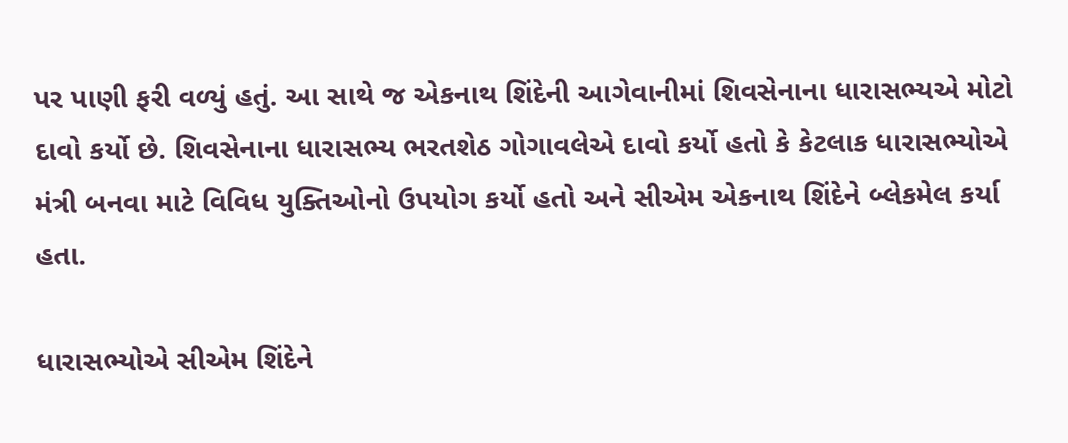પર પાણી ફરી વળ્યું હતું. આ સાથે જ એકનાથ શિંદેની આગેવાનીમાં શિવસેનાના ધારાસભ્યએ મોટો દાવો કર્યો છે. શિવસેનાના ધારાસભ્ય ભરતશેઠ ગોગાવલેએ દાવો કર્યો હતો કે કેટલાક ધારાસભ્યોએ મંત્રી બનવા માટે વિવિધ યુક્તિઓનો ઉપયોગ કર્યો હતો અને સીએમ એકનાથ શિંદેને બ્લેકમેલ કર્યા હતા.

ધારાસભ્યોએ સીએમ શિંદેને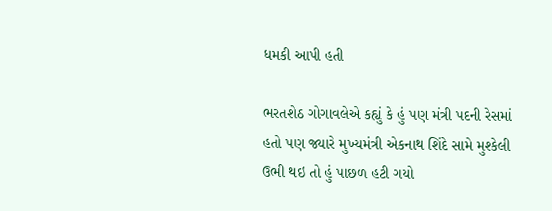ધમકી આપી હતી

ભરતશેઠ ગોગાવલેએ કહ્યું કે હું પણ મંત્રી પદની રેસમાં હતો પણ જ્યારે મુખ્યમંત્રી એકનાથ શિંદે સામે મુશ્કેલી ઉભી થઇ તો હું પાછળ હટી ગયો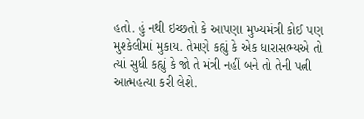હતો. હું નથી ઇચ્છતો કે આપણા મુખ્યમંત્રી કોઈ પણ મુશ્કેલીમાં મુકાય. તેમણે કહ્યું કે એક ધારાસભ્યએ તો ત્યાં સુધી કહ્યું કે જો તે મંત્રી નહીં બને તો તેની પત્ની આત્મહત્યા કરી લેશે.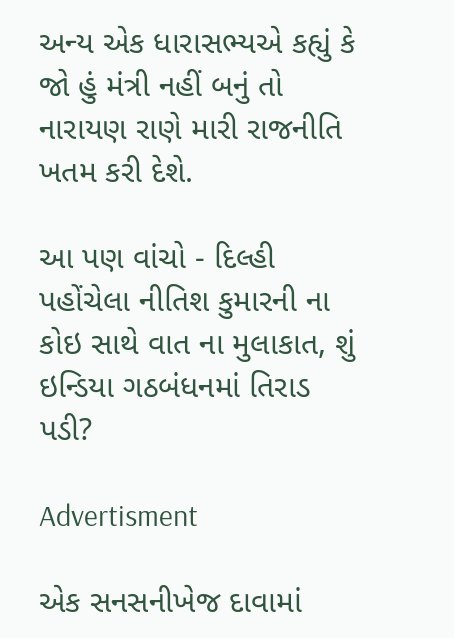અન્ય એક ધારાસભ્યએ કહ્યું કે જો હું મંત્રી નહીં બનું તો નારાયણ રાણે મારી રાજનીતિ ખતમ કરી દેશે.

આ પણ વાંચો - દિલ્હી પહોંચેલા નીતિશ કુમારની ના કોઇ સાથે વાત ના મુલાકાત, શું ઇન્ડિયા ગઠબંધનમાં તિરાડ પડી?

Advertisment

એક સનસનીખેજ દાવામાં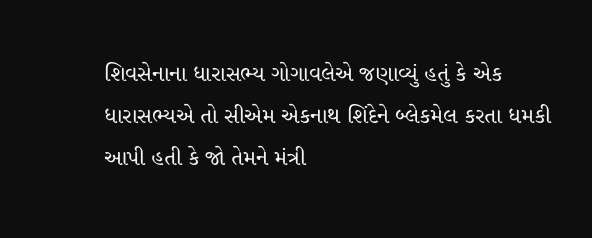શિવસેનાના ધારાસભ્ય ગોગાવલેએ જણાવ્યું હતું કે એક ધારાસભ્યએ તો સીએમ એકનાથ શિંદેને બ્લેકમેલ કરતા ધમકી આપી હતી કે જો તેમને મંત્રી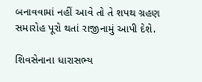બનાવવામાં નહીં આવે તો તે શપથ ગ્રહણ સમારોહ પૂરો થતાં રાજીનામું આપી દેશે.

શિવસેનાના ધારાસભ્ય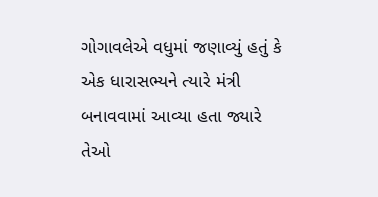ગોગાવલેએ વધુમાં જણાવ્યું હતું કે એક ધારાસભ્યને ત્યારે મંત્રી બનાવવામાં આવ્યા હતા જ્યારે તેઓ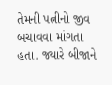તેમની પત્નીનો જીવ બચાવવા માંગતા હતા. જ્યારે બીજાને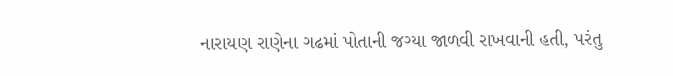નારાયણ રાણેના ગઢમાં પોતાની જગ્યા જાળવી રાખવાની હતી, પરંતુ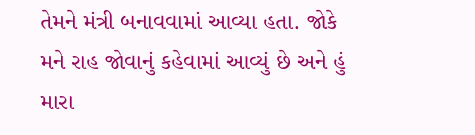તેમને મંત્રી બનાવવામાં આવ્યા હતા. જોકે મને રાહ જોવાનું કહેવામાં આવ્યું છે અને હું મારા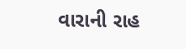વારાની રાહ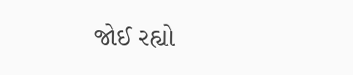જોઈ રહ્યો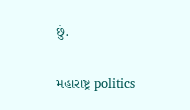છું.

મહારાષ્ટ્ર politics